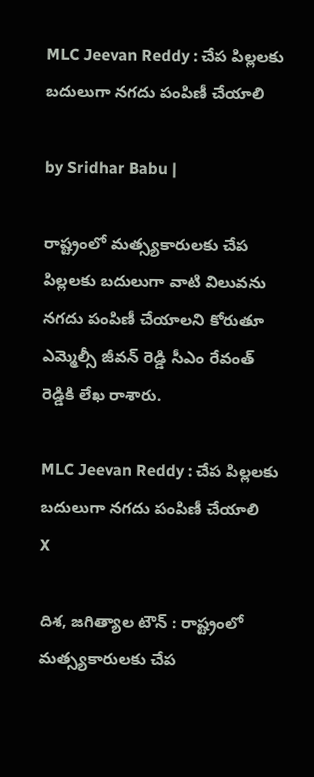MLC Jeevan Reddy : చేప పిల్లలకు బదులుగా నగదు పంపిణీ చేయాలి

by Sridhar Babu |

రాష్ట్రంలో మత్స్యకారులకు చేప పిల్లలకు బదులుగా వాటి విలువను నగదు పంపిణీ చేయాలని కోరుతూ ఎమ్మెల్సీ జీవన్ రెడ్డి సీఎం రేవంత్ రెడ్డికి లేఖ రాశారు.

MLC Jeevan Reddy : చేప పిల్లలకు బదులుగా నగదు పంపిణీ చేయాలి
X

దిశ, జగిత్యాల టౌన్ : రాష్ట్రంలో మత్స్యకారులకు చేప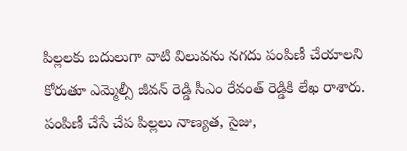పిల్లలకు బదులుగా వాటి విలువను నగదు పంపిణీ చేయాలని కోరుతూ ఎమ్మెల్సీ జీవన్ రెడ్డి సీఎం రేవంత్ రెడ్డికి లేఖ రాశారు. పంపిణీ చేసే చేప పిల్లలు నాణ్యత, సైజు,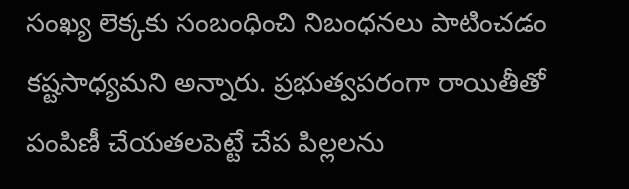సంఖ్య లెక్కకు సంబంధించి నిబంధనలు పాటించడం కష్టసాధ్యమని అన్నారు. ప్రభుత్వపరంగా రాయితీతో పంపిణీ చేయతలపెట్టే చేప పిల్లలను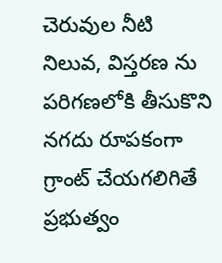చెరువుల నీటి నిలువ, విస్తరణ ను పరిగణలోకి తీసుకొని నగదు రూపకంగా గ్రాంట్ చేయగలిగితే ప్రభుత్వం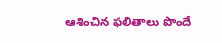ఆశించిన ఫలితాలు పొందే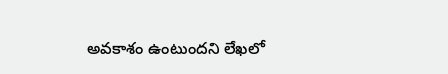అవకాశం ఉంటుందని లేఖలో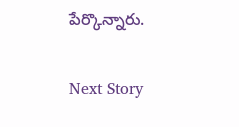పేర్కొన్నారు.

Next Story